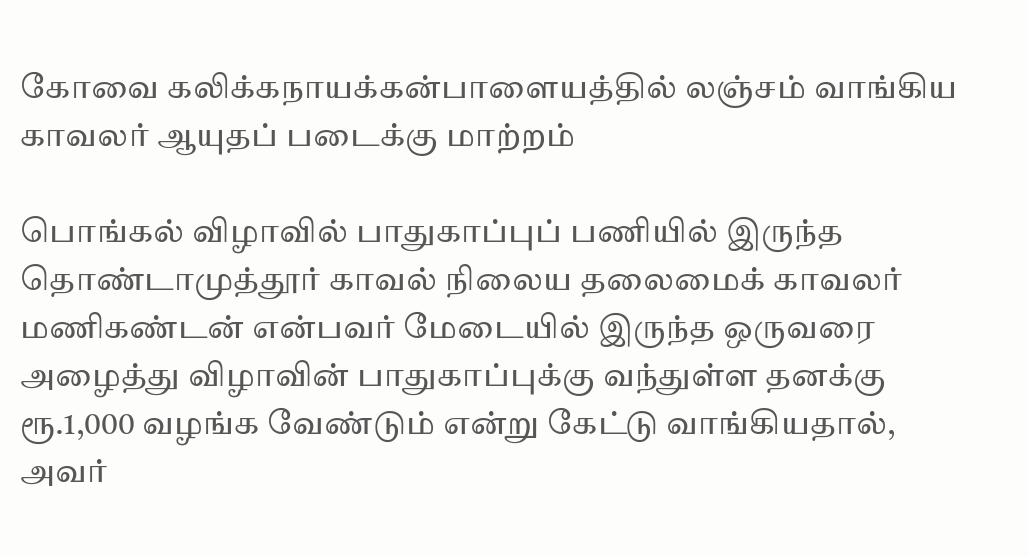கோவை கலிக்கநாயக்கன்பாளையத்தில் லஞ்சம் வாங்கிய காவலர் ஆயுதப் படைக்கு மாற்றம்

பொங்கல் விழாவில் பாதுகாப்புப் பணியில் இருந்த தொண்டாமுத்தூர் காவல் நிலைய தலைமைக் காவலர் மணிகண்டன் என்பவர் மேடையில் இருந்த ஒருவரை அழைத்து விழாவின் பாதுகாப்புக்கு வந்துள்ள தனக்கு ரூ.1,000 வழங்க வேண்டும் என்று கேட்டு வாங்கியதால், அவர்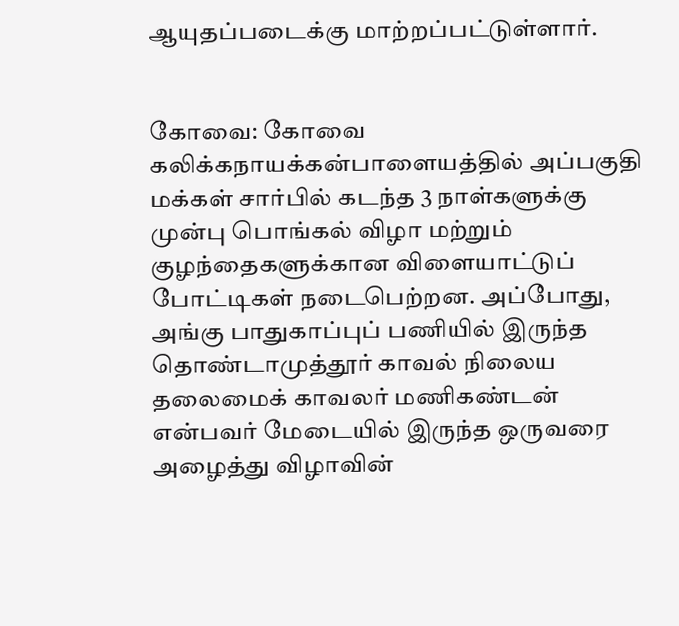ஆயுதப்படைக்கு மாற்றப்பட்டுள்ளார்.


கோவை: கோவை கலிக்கநாயக்கன்பாளையத்தில் அப்பகுதி மக்கள் சார்பில் கடந்த 3 நாள்களுக்கு முன்பு பொங்கல் விழா மற்றும் குழந்தைகளுக்கான விளையாட்டுப் போட்டிகள் நடைபெற்றன. அப்போது, அங்கு பாதுகாப்புப் பணியில் இருந்த தொண்டாமுத்தூர் காவல் நிலைய தலைமைக் காவலர் மணிகண்டன் என்பவர் மேடையில் இருந்த ஒருவரை அழைத்து விழாவின்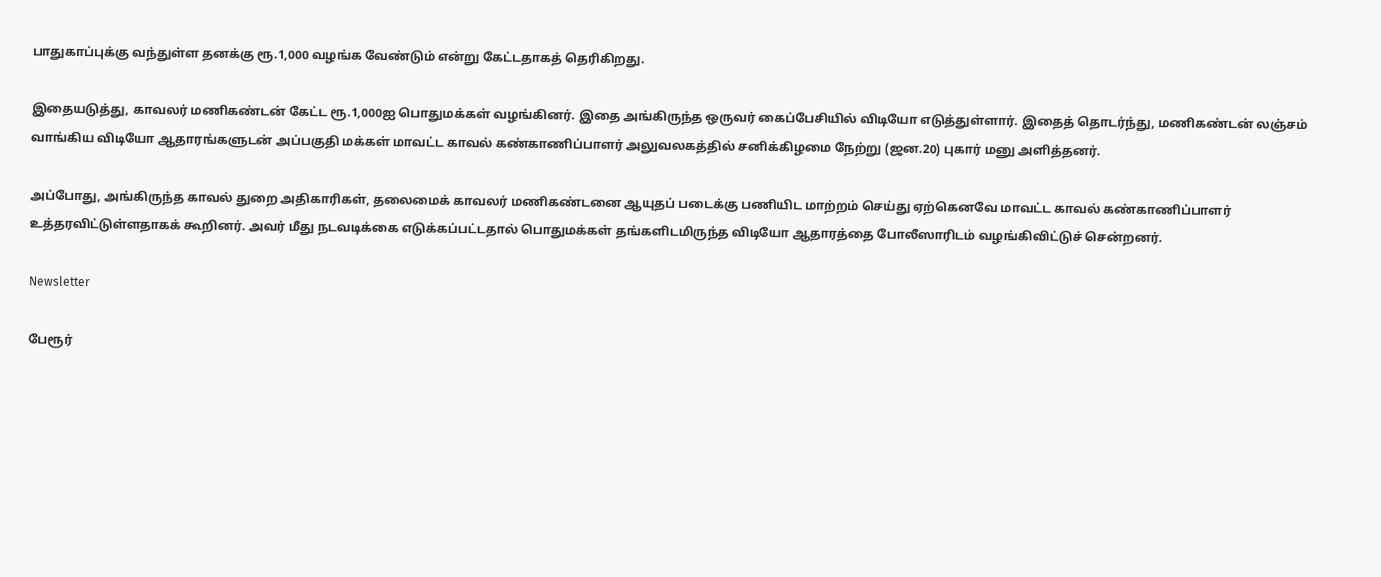பாதுகாப்புக்கு வந்துள்ள தனக்கு ரூ.1,000 வழங்க வேண்டும் என்று கேட்டதாகத் தெரிகிறது.

இதையடுத்து, காவலர் மணிகண்டன் கேட்ட ரூ.1,000ஐ பொதுமக்கள் வழங்கினர். இதை அங்கிருந்த ஒருவர் கைப்பேசியில் விடியோ எடுத்துள்ளார். இதைத் தொடர்ந்து, மணிகண்டன் லஞ்சம் வாங்கிய விடியோ ஆதாரங்களுடன் அப்பகுதி மக்கள் மாவட்ட காவல் கண்காணிப்பாளர் அலுவலகத்தில் சனிக்கிழமை நேற்று (ஜன.20) புகார் மனு அளித்தனர்.

அப்போது, அங்கிருந்த காவல் துறை அதிகாரிகள், தலைமைக் காவலர் மணிகண்டனை ஆயுதப் படைக்கு பணியிட மாற்றம் செய்து ஏற்கெனவே மாவட்ட காவல் கண்காணிப்பாளர் உத்தரவிட்டுள்ளதாகக் கூறினர். அவர் மீது நடவடிக்கை எடுக்கப்பட்டதால் பொதுமக்கள் தங்களிடமிருந்த விடியோ ஆதாரத்தை போலீஸாரிடம் வழங்கிவிட்டுச் சென்றனர்.

Newsletter

பேரூர்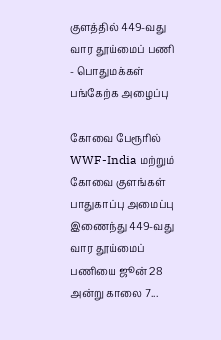குளத்தில் 449-வது வார தூய்மைப் பணி - பொதுமக்கள் பங்கேற்க அழைப்பு

கோவை பேரூரில் WWF-India மற்றும் கோவை குளங்கள் பாதுகாப்பு அமைப்பு இணைந்து 449-வது வார தூய்மைப் பணியை ஜூன் 28 அன்று காலை 7...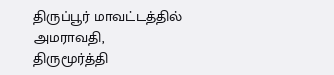திருப்பூர் மாவட்டத்தில் அமராவதி, திருமூர்த்தி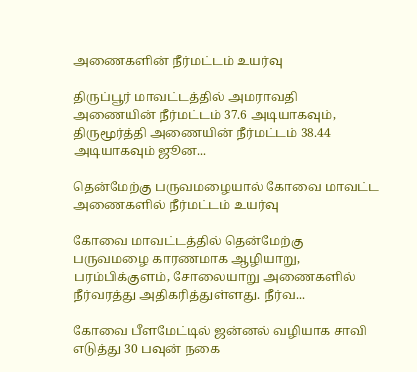அணைகளின் நீர்மட்டம் உயர்வு

திருப்பூர் மாவட்டத்தில் அமராவதி அணையின் நீர்மட்டம் 37.6 அடியாகவும், திருமூர்த்தி அணையின் நீர்மட்டம் 38.44 அடியாகவும் ஜூன...

தென்மேற்கு பருவமழையால் கோவை மாவட்ட அணைகளில் நீர்மட்டம் உயர்வு

கோவை மாவட்டத்தில் தென்மேற்கு பருவமழை காரணமாக ஆழியாறு, பரம்பிக்குளம், சோலையாறு அணைகளில் நீர்வரத்து அதிகரித்துள்ளது. நீர்வ...

கோவை பீளமேட்டில் ஜன்னல் வழியாக சாவி எடுத்து 30 பவுன் நகை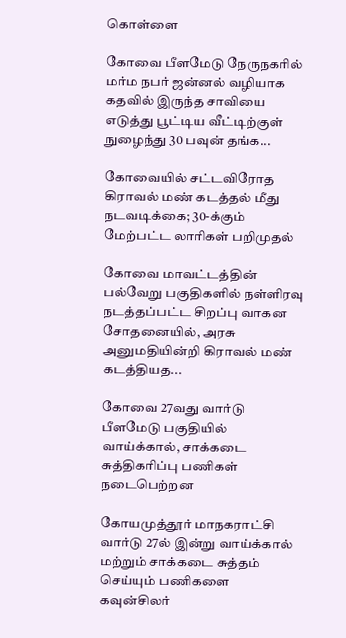கொள்ளை

கோவை பீளமேடு நேருநகரில் மர்ம நபர் ஜன்னல் வழியாக கதவில் இருந்த சாவியை எடுத்து பூட்டிய வீட்டிற்குள் நுழைந்து 30 பவுன் தங்க...

கோவையில் சட்டவிரோத கிராவல் மண் கடத்தல் மீது நடவடிக்கை; 30-க்கும் மேற்பட்ட லாரிகள் பறிமுதல்

கோவை மாவட்டத்தின் பல்வேறு பகுதிகளில் நள்ளிரவு நடத்தப்பட்ட சிறப்பு வாகன சோதனையில், அரசு அனுமதியின்றி கிராவல் மண் கடத்தியத...

கோவை 27வது வார்டு பீளமேடு பகுதியில் வாய்க்கால், சாக்கடை சுத்திகரிப்பு பணிகள் நடைபெற்றன

கோயமுத்தூர் மாநகராட்சி வார்டு 27ல் இன்று வாய்க்கால் மற்றும் சாக்கடை சுத்தம் செய்யும் பணிகளை கவுன்சிலர்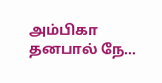அம்பிகா தனபால் நே...